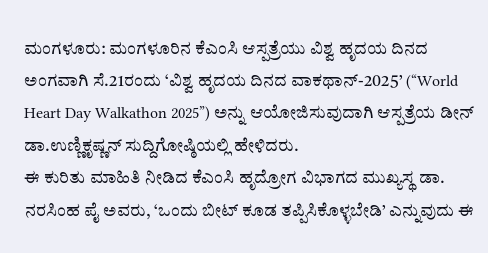ಮಂಗಳೂರು: ಮಂಗಳೂರಿನ ಕೆಎಂಸಿ ಆಸ್ಪತ್ರೆಯು ವಿಶ್ವ ಹೃದಯ ದಿನದ ಅಂಗವಾಗಿ ಸೆ.21ರಂದು ‘ವಿಶ್ವ ಹೃದಯ ದಿನದ ವಾಕಥಾನ್-2025’ (“World Heart Day Walkathon 2025”) ಅನ್ನು ಆಯೋಜಿಸುವುದಾಗಿ ಆಸ್ಪತ್ರೆಯ ಡೀನ್ ಡಾ.ಉಣ್ಣಿಕೃಷ್ಣನ್ ಸುದ್ದಿಗೋಷ್ಠಿಯಲ್ಲಿ ಹೇಳಿದರು.
ಈ ಕುರಿತು ಮಾಹಿತಿ ನೀಡಿದ ಕೆಎಂಸಿ ಹೃದ್ರೋಗ ವಿಭಾಗದ ಮುಖ್ಯಸ್ಥ ಡಾ. ನರಸಿಂಹ ಪೈ ಅವರು, ‘ಒಂದು ಬೀಟ್ ಕೂಡ ತಪ್ಪಿಸಿಕೊಳ್ಳಬೇಡಿ’ ಎನ್ನುವುದು ಈ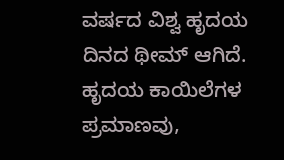ವರ್ಷದ ವಿಶ್ವ ಹೃದಯ ದಿನದ ಥೀಮ್ ಆಗಿದೆ. ಹೃದಯ ಕಾಯಿಲೆಗಳ ಪ್ರಮಾಣವು,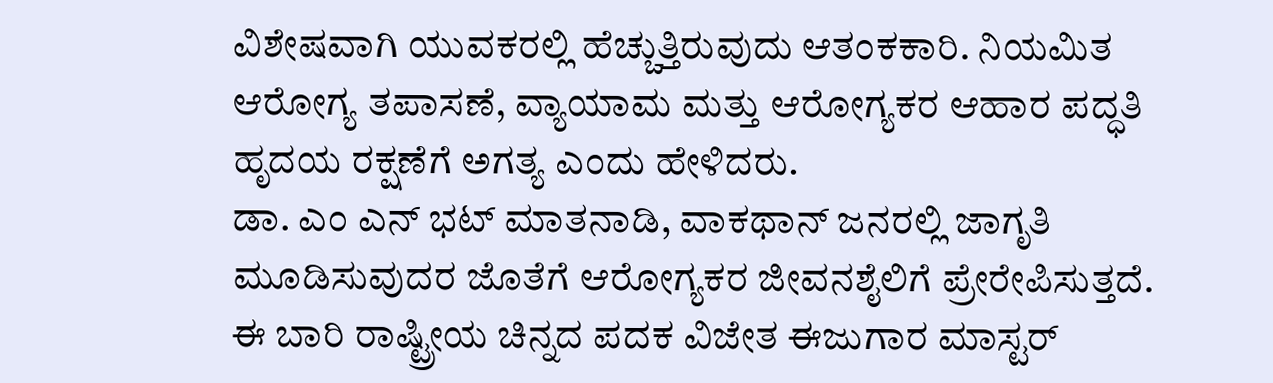ವಿಶೇಷವಾಗಿ ಯುವಕರಲ್ಲಿ ಹೆಚ್ಚುತ್ತಿರುವುದು ಆತಂಕಕಾರಿ. ನಿಯಮಿತ ಆರೋಗ್ಯ ತಪಾಸಣೆ, ವ್ಯಾಯಾಮ ಮತ್ತು ಆರೋಗ್ಯಕರ ಆಹಾರ ಪದ್ಧತಿ ಹೃದಯ ರಕ್ಷಣೆಗೆ ಅಗತ್ಯ ಎಂದು ಹೇಳಿದರು.
ಡಾ. ಎಂ ಎನ್ ಭಟ್ ಮಾತನಾಡಿ, ವಾಕಥಾನ್ ಜನರಲ್ಲಿ ಜಾಗೃತಿ ಮೂಡಿಸುವುದರ ಜೊತೆಗೆ ಆರೋಗ್ಯಕರ ಜೀವನಶೈಲಿಗೆ ಪ್ರೇರೇಪಿಸುತ್ತದೆ. ಈ ಬಾರಿ ರಾಷ್ಟ್ರೀಯ ಚಿನ್ನದ ಪದಕ ವಿಜೇತ ಈಜುಗಾರ ಮಾಸ್ಟರ್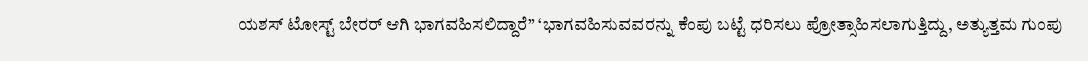ಯಶಸ್ ಟೋಸ್ಟ್ ಬೇರರ್ ಆಗಿ ಭಾಗವಹಿಸಲಿದ್ದಾರೆ” ‘ಭಾಗವಹಿಸುವವರನ್ನು ಕೆಂಪು ಬಟ್ಟೆ ಧರಿಸಲು ಪ್ರೋತ್ಸಾಹಿಸಲಾಗುತ್ತಿದ್ದು, ಅತ್ಯುತ್ತಮ ಗುಂಪು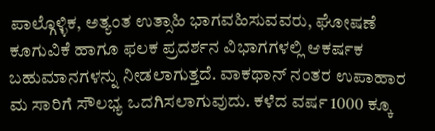ಪಾಲ್ಗೊಳ್ಳಿಕ, ಅತ್ಯಂತ ಉತ್ಸಾಹಿ ಭಾಗವಹಿಸುವವರು, ಘೋಷಣೆ ಕೂಗುವಿಕೆ ಹಾಗೂ ಫಲಕ ಪ್ರದರ್ಶನ ವಿಭಾಗಗಳಲ್ಲಿ ಆಕರ್ಷಕ ಬಹುಮಾನಗಳನ್ನು ನೀಡಲಾಗುತ್ತದೆ. ವಾಕಥಾನ್ ನಂತರ ಉಪಾಹಾರ ಮ ಸಾರಿಗೆ ಸೌಲಭ್ಯ ಒದಗಿಸಲಾಗುವುದು. ಕಳೆದ ವರ್ಷ 1000 ಕ್ಕೂ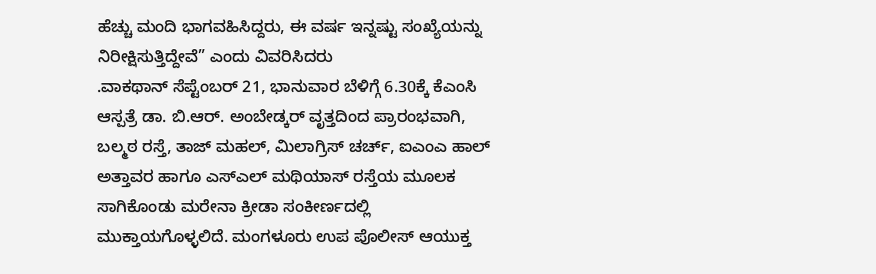ಹೆಚ್ಚು ಮಂದಿ ಭಾಗವಹಿಸಿದ್ದರು, ಈ ವರ್ಷ ಇನ್ನಷ್ಟು ಸಂಖ್ಯೆಯನ್ನು ನಿರೀಕ್ಷಿಸುತ್ತಿದ್ದೇವೆ” ಎಂದು ವಿವರಿಸಿದರು
.ವಾಕಥಾನ್ ಸೆಪ್ಟೆಂಬರ್ 21, ಭಾನುವಾರ ಬೆಳಿಗ್ಗೆ 6.30ಕ್ಕೆ ಕೆಎಂಸಿ ಆಸ್ಪತ್ರೆ ಡಾ. ಬಿ.ಆರ್. ಅಂಬೇಡ್ಕರ್ ವೃತ್ತದಿಂದ ಪ್ರಾರಂಭವಾಗಿ, ಬಲ್ಮಠ ರಸ್ತೆ, ತಾಜ್ ಮಹಲ್, ಮಿಲಾಗ್ರಿಸ್ ಚರ್ಚ್, ಐಎಂಎ ಹಾಲ್ ಅತ್ತಾವರ ಹಾಗೂ ಎಸ್ಎಲ್ ಮಥಿಯಾಸ್ ರಸ್ತೆಯ ಮೂಲಕ ಸಾಗಿಕೊಂಡು ಮರೇನಾ ಕ್ರೀಡಾ ಸಂಕೀರ್ಣದಲ್ಲಿ ಮುಕ್ತಾಯಗೊಳ್ಳಲಿದೆ. ಮಂಗಳೂರು ಉಪ ಪೊಲೀಸ್ ಆಯುಕ್ತ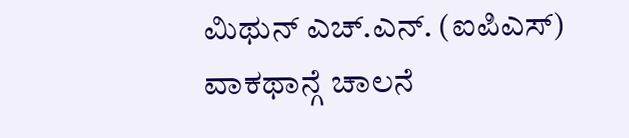ಮಿಥುನ್ ಎಚ್.ಎನ್. (ಐಪಿಎಸ್) ವಾಕಥಾನ್ಗೆ ಚಾಲನೆ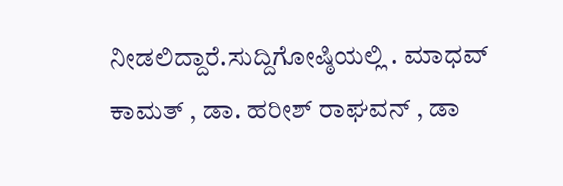ನೀಡಲಿದ್ದಾರೆ.ಸುದ್ದಿಗೋಷ್ಠಿಯಲ್ಲಿ . ಮಾಧವ್ ಕಾಮತ್ , ಡಾ. ಹರೀಶ್ ರಾಘವನ್ , ಡಾ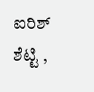ಐರಿಶ್ ಶೆಟ್ಟಿ ,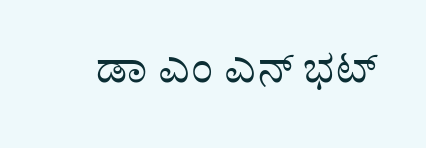ಡಾ ಎಂ ಎನ್ ಭಟ್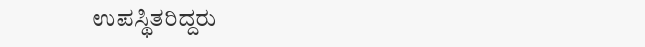ಉಪಸ್ಥಿತರಿದ್ದರು